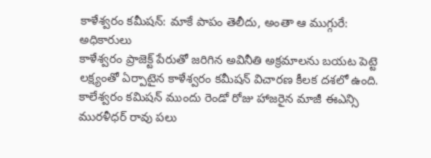కాళేశ్వరం కమీషన్: మాకే పాపం తెలీదు, అంతా ఆ ముగ్గురే: అధికారులు
కాళేశ్వరం ప్రాజెక్ట్ పేరుతో జరిగిన అవినీతి అక్రమాలను బయట పెట్టె లక్ష్యంతో ఏర్పాటైన కాళేశ్వరం కమీషన్ విచారణ కీలక దశలో ఉంది. కాలేశ్వరం కమిషన్ ముందు రెండో రోజు హాజరైన మాజీ ఈఎన్సి మురళీధర్ రావు పలు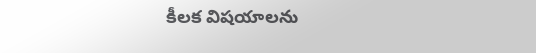కీలక విషయాలను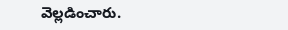వెల్లడించారు.